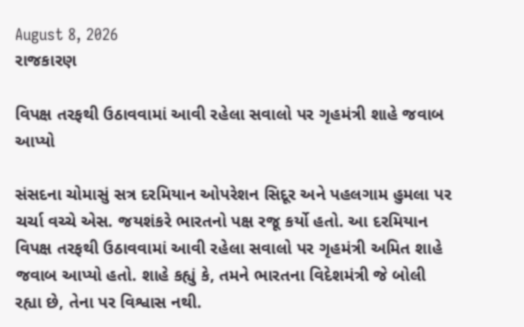August 8, 2026
રાજકારણ

વિપક્ષ તરફથી ઉઠાવવામાં આવી રહેલા સવાલો પર ગૃહમંત્રી શાહે જવાબ આપ્‍યો

સંસદના ચોમાસું સત્ર દરમિયાન ઓપરેશન સિદૂર અને પહલગામ હુમલા પર ચર્ચા વચ્‍ચે એસ. જયશંકરે ભારતનો પક્ષ રજૂ કર્યો હતો. આ દરમિયાન વિપક્ષ તરફથી ઉઠાવવામાં આવી રહેલા સવાલો પર ગૃહમંત્રી અમિત શાહે જવાબ આપ્‍યો હતો. શાહે કહ્યું કે, તમને ભારતના વિદેશમંત્રી જે બોલી રહ્યા છે, તેના પર વિશ્વાસ નથી.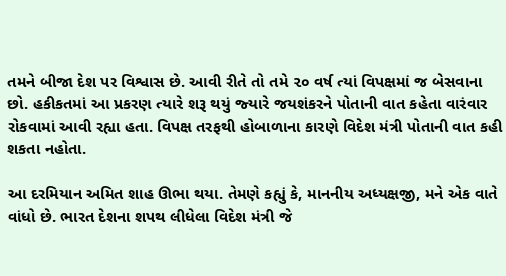તમને બીજા દેશ પર વિશ્વાસ છે. આવી રીતે તો તમે ૨૦ વર્ષ ત્‍યાં વિપક્ષમાં જ બેસવાના છો. હકીકતમાં આ પ્રકરણ ત્‍યારે શરૂ થયું જ્‍યારે જયશંકરને પોતાની વાત કહેતા વારંવાર રોકવામાં આવી રહ્યા હતા. વિપક્ષ તરફથી હોબાળાના કારણે વિદેશ મંત્રી પોતાની વાત કહી શકતા નહોતા.

આ દરમિયાન અમિત શાહ ઊભા થયા. તેમણે કહ્યું કે, માનનીય અધ્‍યક્ષજી, મને એક વાતે વાંધો છે. ભારત દેશના શપથ લીધેલા વિદેશ મંત્રી જે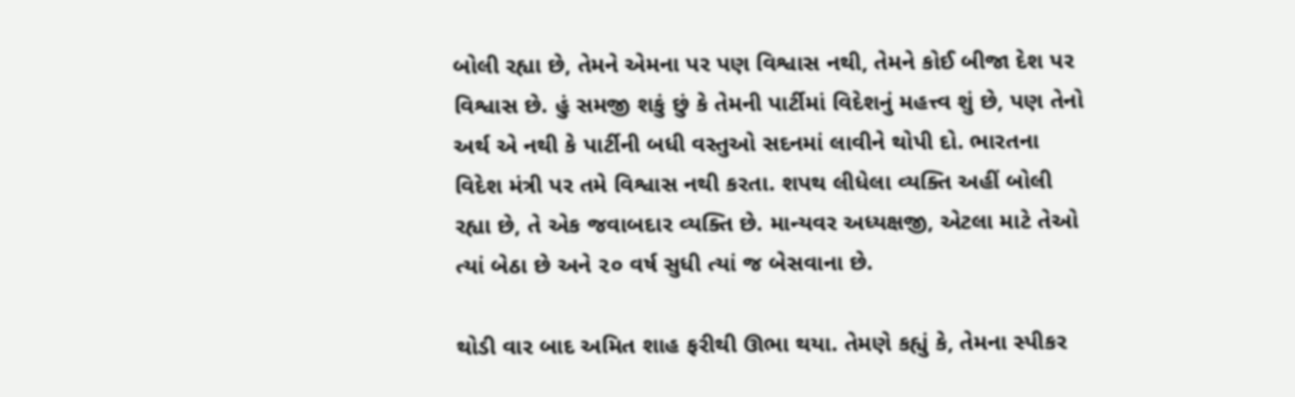બોલી રહ્યા છે, તેમને એમના પર પણ વિશ્વાસ નથી, તેમને કોઈ બીજા દેશ પર વિશ્વાસ છે. હું સમજી શકું છું કે તેમની પાર્ટીમાં વિદેશનું મહત્ત્વ શું છે, પણ તેનો અર્થ એ નથી કે પાર્ટીની બધી વસ્‍તુઓ સદનમાં લાવીને થોપી દો. ભારતના વિદેશ મંત્રી પર તમે વિશ્વાસ નથી કરતા. શપથ લીધેલા વ્‍યક્‍તિ અહીં બોલી રહ્યા છે, તે એક જવાબદાર વ્‍યક્‍તિ છે. માન્‍યવર અધ્‍યક્ષજી, એટલા માટે તેઓ ત્‍યાં બેઠા છે અને ૨૦ વર્ષ સુધી ત્‍યાં જ બેસવાના છે.

થોડી વાર બાદ અમિત શાહ ફરીથી ઊભા થયા. તેમણે કહ્યું કે, તેમના સ્‍પીકર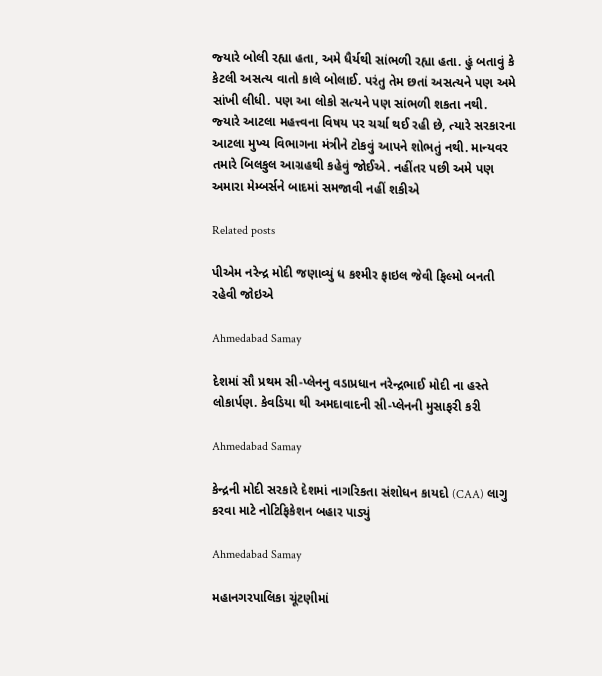જ્‍યારે બોલી રહ્યા હતા, અમે ધૈર્યથી સાંભળી રહ્યા હતા. હું બતાવું કે કેટલી અસત્‍ય વાતો કાલે બોલાઈ. પરંતુ તેમ છતાં અસત્‍યને પણ અમે સાંખી લીધી. પણ આ લોકો સત્‍યને પણ સાંભળી શકતા નથી. જ્‍યારે આટલા મહત્ત્વના વિષય પર ચર્ચા થઈ રહી છે, ત્‍યારે સરકારના આટલા મુખ્‍ય વિભાગના મંત્રીને ટોકવું આપને શોભતું નથી. માન્‍યવર તમારે બિલકુલ આગ્રહથી કહેવું જોઈએ. નહીંતર પછી અમે પણ અમારા મેમ્‍બર્સને બાદમાં સમજાવી નહીં શકીએ

Related posts

પીએમ નરેન્દ્ર મોદી જણાવ્યું ધ કશ્મીર ફાઇલ જેવી ફિલ્મો બનતી રહેવી જોઇએ

Ahmedabad Samay

દેશમાં સૌ પ્રથમ સી-પ્લેનનુ વડાપ્રધાન નરેન્દ્રભાઈ મોદી ના હસ્તે લોકાર્પણ. કેવડિયા થી અમદાવાદની સી-પ્લેનની મુસાફરી કરી

Ahmedabad Samay

કેન્દ્રની મોદી સરકારે દેશમાં નાગરિકતા સંશોધન કાયદો (CAA) લાગુ કરવા માટે નોટિફિકેશન બહાર પાડ્યું

Ahmedabad Samay

મહાનગરપાલિકા ચૂંટણીમાં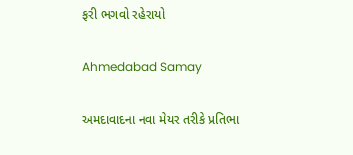ફરી ભગવો રહેરાયો

Ahmedabad Samay

અમદાવાદના નવા મેયર તરીકે પ્રતિભા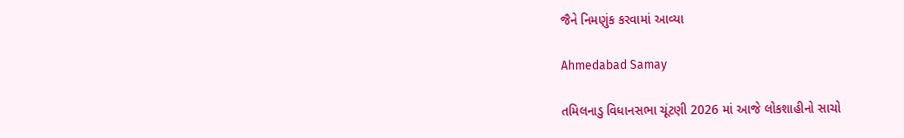જૈને નિમણુંક કરવામાં આવ્યા

Ahmedabad Samay

તમિલનાડુ વિધાનસભા ચૂંટણી 2026 માં આજે લોકશાહીનો સાચો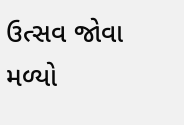ઉત્સવ જોવા મળ્યો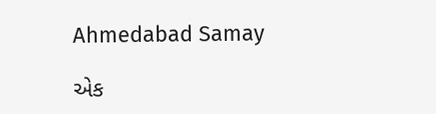Ahmedabad Samay

એક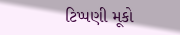ટિપ્પણી મૂકો